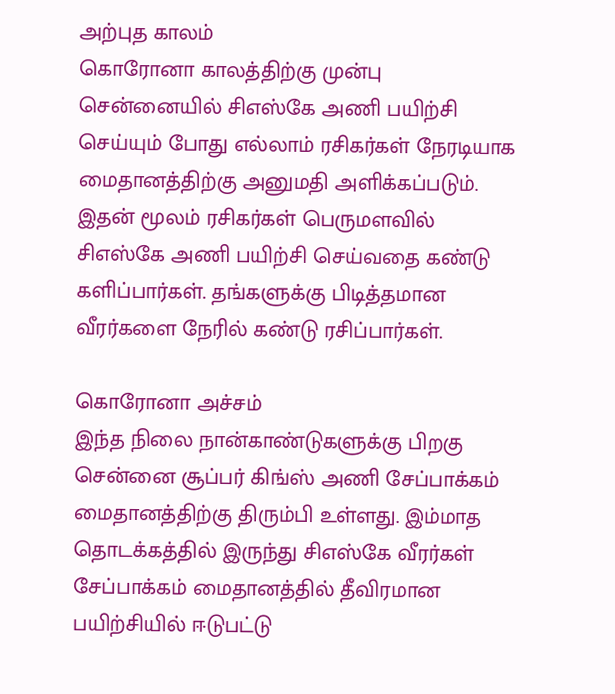அற்புத காலம்
கொரோனா காலத்திற்கு முன்பு சென்னையில் சிஎஸ்கே அணி பயிற்சி செய்யும் போது எல்லாம் ரசிகர்கள் நேரடியாக மைதானத்திற்கு அனுமதி அளிக்கப்படும். இதன் மூலம் ரசிகர்கள் பெருமளவில் சிஎஸ்கே அணி பயிற்சி செய்வதை கண்டு களிப்பார்கள். தங்களுக்கு பிடித்தமான வீரர்களை நேரில் கண்டு ரசிப்பார்கள்.

கொரோனா அச்சம்
இந்த நிலை நான்காண்டுகளுக்கு பிறகு சென்னை சூப்பர் கிங்ஸ் அணி சேப்பாக்கம் மைதானத்திற்கு திரும்பி உள்ளது. இம்மாத தொடக்கத்தில் இருந்து சிஎஸ்கே வீரர்கள் சேப்பாக்கம் மைதானத்தில் தீவிரமான பயிற்சியில் ஈடுபட்டு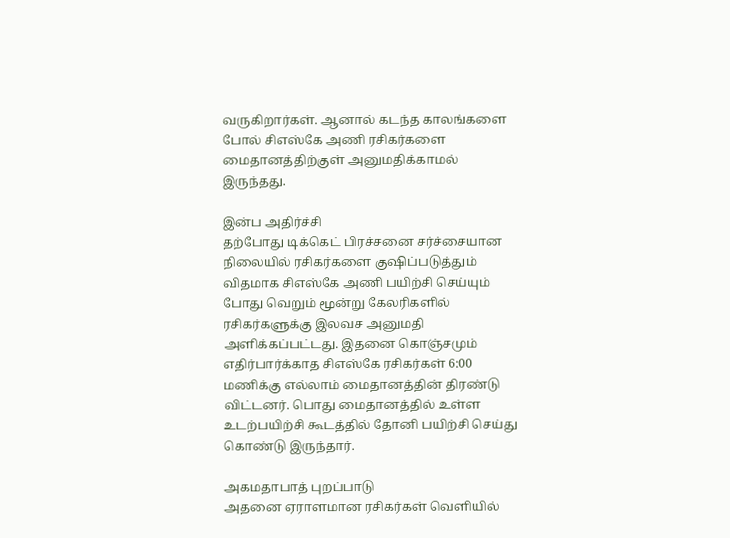வருகிறார்கள். ஆனால் கடந்த காலங்களை போல் சிஎஸ்கே அணி ரசிகர்களை மைதானத்திற்குள் அனுமதிக்காமல் இருந்தது.

இன்ப அதிர்ச்சி
தற்போது டிக்கெட் பிரச்சனை சர்ச்சையான நிலையில் ரசிகர்களை குஷிப்படுத்தும் விதமாக சிஎஸ்கே அணி பயிற்சி செய்யும் போது வெறும் மூன்று கேலரிகளில் ரசிகர்களுக்கு இலவச அனுமதி அளிக்கப்பட்டது. இதனை கொஞ்சமும் எதிர்பார்க்காத சிஎஸ்கே ரசிகர்கள் 6:00 மணிக்கு எல்லாம் மைதானத்தின் திரண்டு விட்டனர். பொது மைதானத்தில் உள்ள உடற்பயிற்சி கூடத்தில் தோனி பயிற்சி செய்து கொண்டு இருந்தார்.

அகமதாபாத் புறப்பாடு
அதனை ஏராளமான ரசிகர்கள் வெளியில்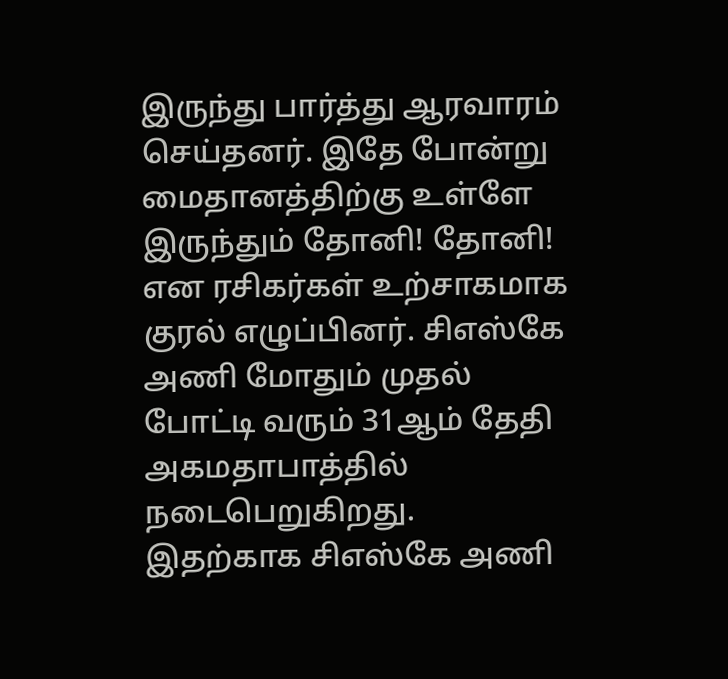இருந்து பார்த்து ஆரவாரம் செய்தனர். இதே போன்று மைதானத்திற்கு உள்ளே இருந்தும் தோனி! தோனி! என ரசிகர்கள் உற்சாகமாக குரல் எழுப்பினர். சிஎஸ்கே அணி மோதும் முதல் போட்டி வரும் 31ஆம் தேதி அகமதாபாத்தில் நடைபெறுகிறது. இதற்காக சிஎஸ்கே அணி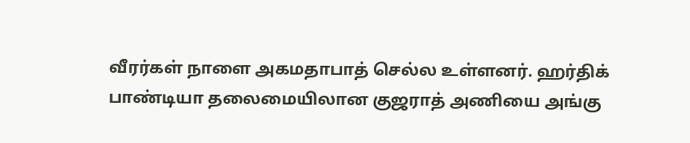வீரர்கள் நாளை அகமதாபாத் செல்ல உள்ளனர். ஹர்திக் பாண்டியா தலைமையிலான குஜராத் அணியை அங்கு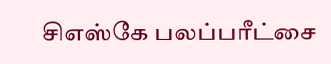சிஎஸ்கே பலப்பரீட்சை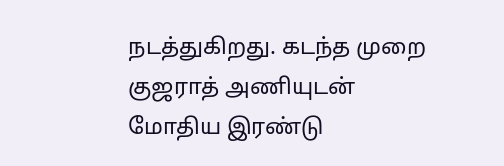நடத்துகிறது. கடந்த முறை குஜராத் அணியுடன் மோதிய இரண்டு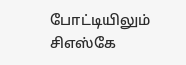போட்டியிலும் சிஎஸ்கே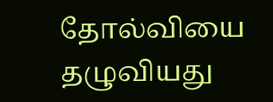தோல்வியை தழுவியது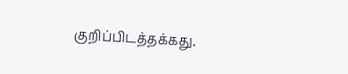குறிப்பிடத்தக்கது.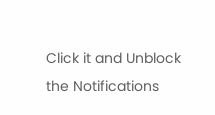Click it and Unblock the Notifications